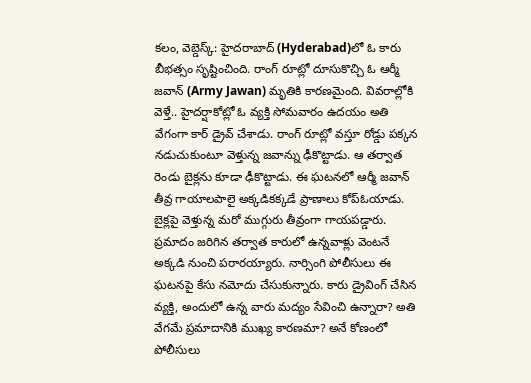కలం, వెబ్డెస్క్: హైదరాబాద్ (Hyderabad)లో ఓ కారు బీభత్సం సృష్టించింది. రాంగ్ రూట్లో దూసుకొచ్చి ఓ ఆర్మీ జవాన్ (Army Jawan) మృతికి కారణమైంది. వివరాల్లోకి వెళ్తే.. హైదర్షాకోట్లో ఓ వ్యక్తి సోమవారం ఉదయం అతి వేగంగా కార్ డ్రైవ్ చేశాడు. రాంగ్ రూట్లో వస్తూ రోడ్డు పక్కన నడుచుకుంటూ వెళ్తున్న జవాన్ను ఢీకొట్టాడు. ఆ తర్వాత రెండు బైక్లను కూడా ఢీకొట్టాడు. ఈ ఘటనలో ఆర్మీ జవాన్ తీవ్ర గాయాలపాలై అక్కడికక్కడే ప్రాణాలు కోప్ఓయాడు.
బైక్లపై వెళ్తున్న మరో ముగ్గురు తీవ్రంగా గాయపడ్డారు. ప్రమాదం జరిగిన తర్వాత కారులో ఉన్నవాళ్లు వెంటనే అక్కడి నుంచి పరారయ్యారు. నార్సింగి పోలీసులు ఈ ఘటనపై కేసు నమోదు చేసుకున్నారు. కారు డ్రైవింగ్ చేసిన వ్యక్తి, అందులో ఉన్న వారు మద్యం సేవించి ఉన్నారా? అతి వేగమే ప్రమాదానికి ముఖ్య కారణమా? అనే కోణంలో పోలీసులు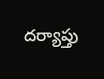దర్యాప్తు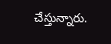చేస్తున్నారు.